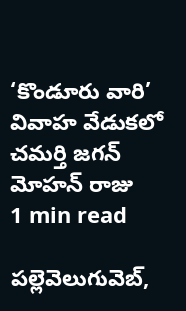‘కొండూరు వారి’ వివాహ వేడుకలో చమర్తి జగన్ మోహన్ రాజు
1 min read

పల్లెవెలుగువెబ్,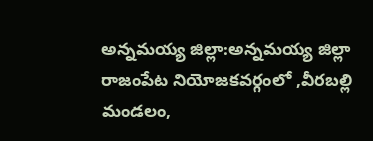అన్నమయ్య జిల్లా:అన్నమయ్య జిల్లా రాజంపేట నియోజకవర్గంలో ,వీరబల్లి మండలం,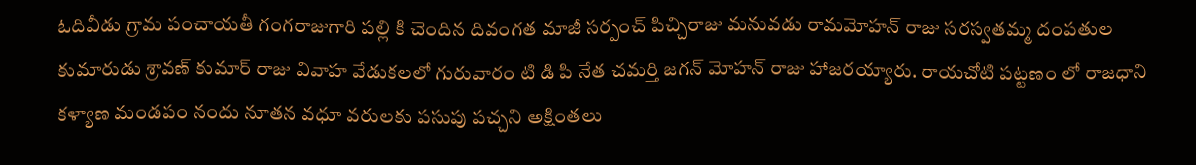ఓదివీడు గ్రామ పంచాయతీ గంగరాజుగారి పల్లి కి చెందిన దివంగత మాజీ సర్పంచ్ పిచ్చిరాజు మనువడు రామమోహన్ రాజు సరస్వతమ్మ దంపతుల కుమారుడు శ్రావణ్ కుమార్ రాజు వివాహ వేడుకలలో గురువారం టి డి పి నేత చమర్తి జగన్ మోహన్ రాజు హాజరయ్యారు. రాయచోటి పట్టణం లో రాజధాని కళ్యాణ మండపం నందు నూతన వధూ వరులకు పసుపు పచ్చని అక్షింతలు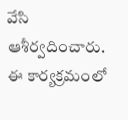వేసి ఆశీర్వదించారు. ఈ కార్యక్రమంలో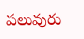పలువురు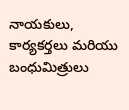నాయకులు, కార్యకర్తలు మరియు బంధుమిత్రులు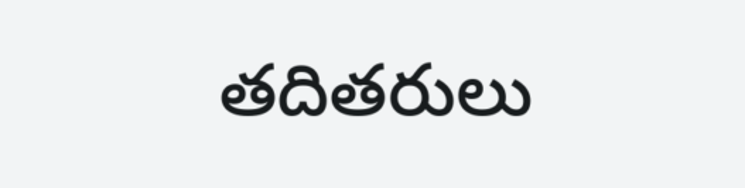తదితరులు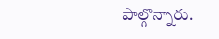పాల్గొన్నారు.